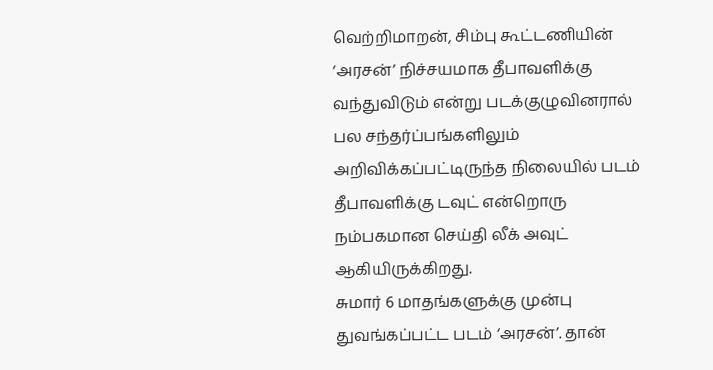வெற்றிமாறன், சிம்பு கூட்டணியின் ‘அரசன்’ நிச்சயமாக தீபாவளிக்கு வந்துவிடும் என்று படக்குழுவினரால் பல சந்தர்ப்பங்களிலும் அறிவிக்கப்பட்டிருந்த நிலையில் படம் தீபாவளிக்கு டவுட் என்றொரு நம்பகமான செய்தி லீக் அவுட் ஆகியிருக்கிறது.
சுமார் 6 மாதங்களுக்கு முன்பு துவங்கப்பட்ட படம் ‘அரசன்’. தான்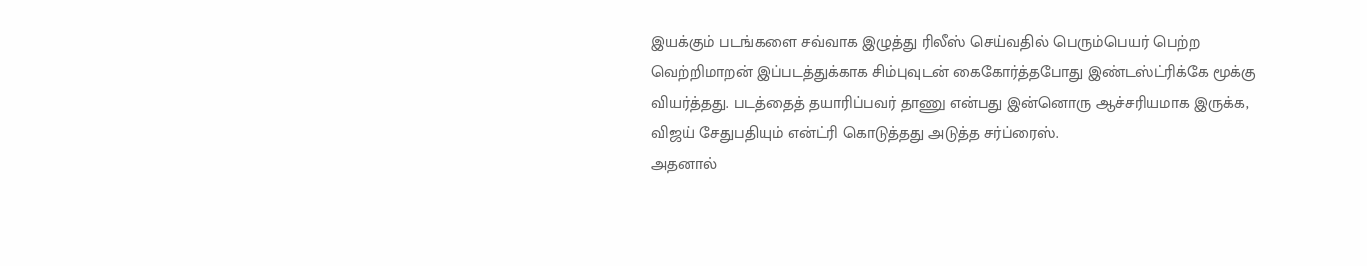இயக்கும் படங்களை சவ்வாக இழுத்து ரிலீஸ் செய்வதில் பெரும்பெயர் பெற்ற வெற்றிமாறன் இப்படத்துக்காக சிம்புவுடன் கைகோர்த்தபோது இண்டஸ்ட்ரிக்கே மூக்கு வியர்த்தது. படத்தைத் தயாரிப்பவர் தாணு என்பது இன்னொரு ஆச்சரியமாக இருக்க, விஜய் சேதுபதியும் என்ட்ரி கொடுத்தது அடுத்த சர்ப்ரைஸ்.
அதனால்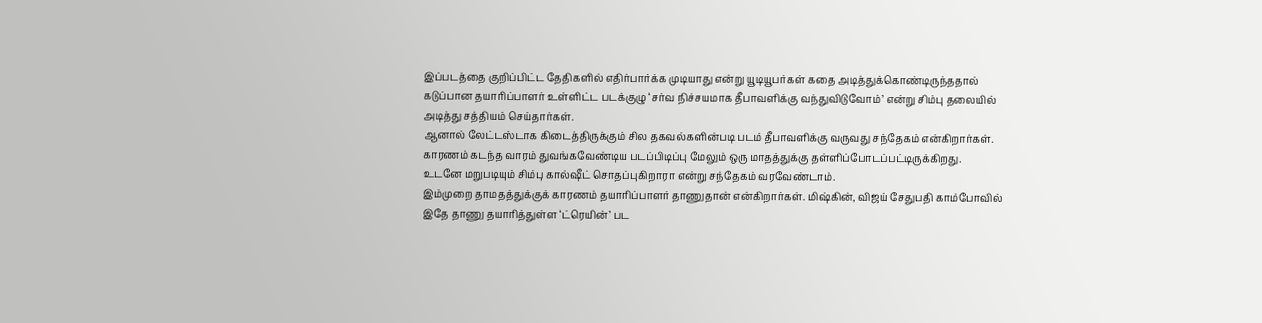இப்படத்தை குறிப்பிட்ட தேதிகளில் எதிர்பார்க்க முடியாது என்று யூடியூபர்கள் கதை அடித்துக்கொண்டிருந்ததால் கடுப்பான தயாரிப்பாளர் உள்ளிட்ட படக்குழு ‘சர்வ நிச்சயமாக தீபாவளிக்கு வந்துவிடுவோம்’ என்று சிம்பு தலையில் அடித்து சத்தியம் செய்தார்கள்.
ஆனால் லேட்டஸ்டாக கிடைத்திருக்கும் சில தகவல்களின்படி படம் தீபாவளிக்கு வருவது சந்தேகம் என்கிறார்கள். காரணம் கடந்த வாரம் துவங்கவேண்டிய படப்பிடிப்பு மேலும் ஒரு மாதத்துக்கு தள்ளிப்போடப்பட்டிருக்கிறது.
உடனே மறுபடியும் சிம்பு கால்ஷீட் சொதப்புகிறாரா என்று சந்தேகம் வரவேண்டாம்.
இம்முறை தாமதத்துக்குக் காரணம் தயாரிப்பாளர் தாணுதான் என்கிறார்கள். மிஷ்கின், விஜய் சேதுபதி காம்போவில் இதே தாணு தயாரித்துள்ள ‘ட்ரெயின்’ பட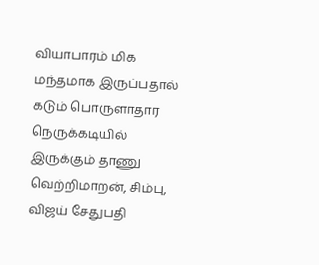வியாபாரம் மிக மந்தமாக இருப்பதால் கடும் பொருளாதார நெருக்கடியில் இருக்கும் தாணு வெற்றிமாறன், சிம்பு, விஜய் சேதுபதி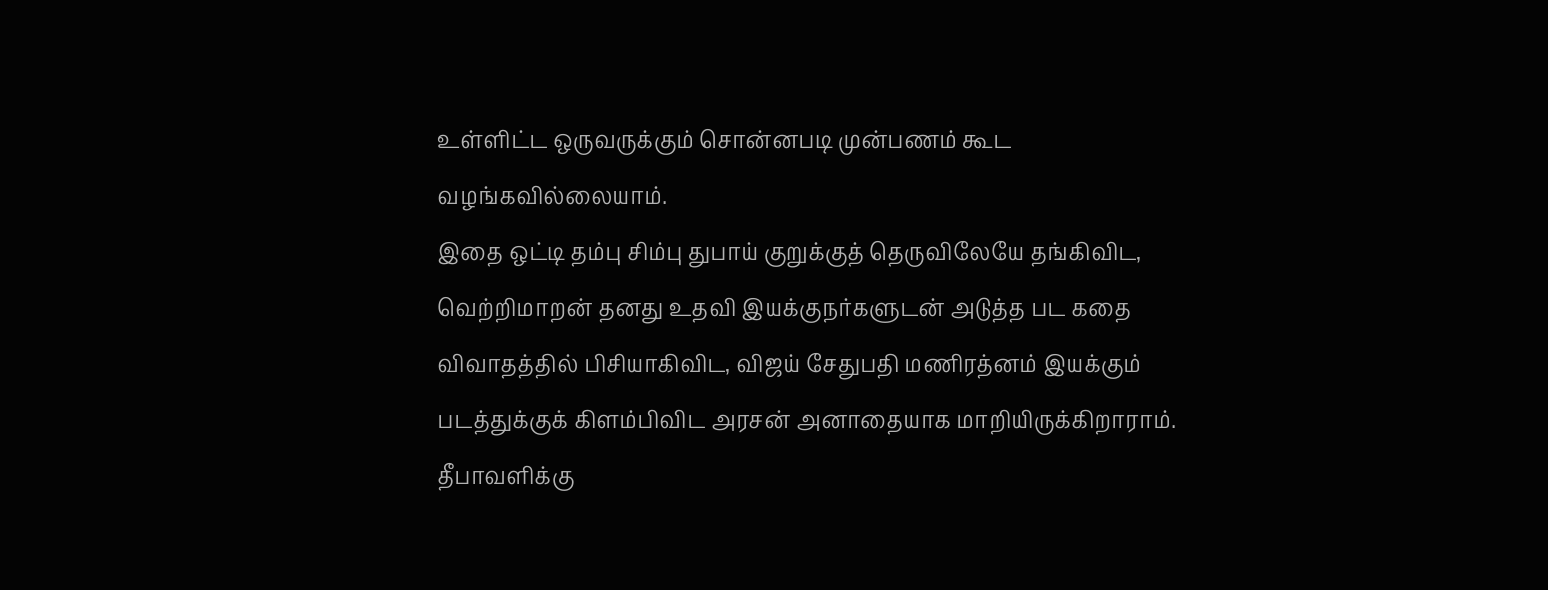உள்ளிட்ட ஒருவருக்கும் சொன்னபடி முன்பணம் கூட வழங்கவில்லையாம்.
இதை ஒட்டி தம்பு சிம்பு துபாய் குறுக்குத் தெருவிலேயே தங்கிவிட, வெற்றிமாறன் தனது உதவி இயக்குநர்களுடன் அடுத்த பட கதை விவாதத்தில் பிசியாகிவிட, விஜய் சேதுபதி மணிரத்னம் இயக்கும் படத்துக்குக் கிளம்பிவிட அரசன் அனாதையாக மாறியிருக்கிறாராம்.
தீபாவளிக்கு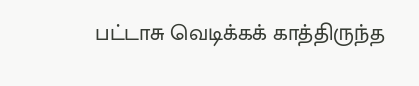பட்டாசு வெடிக்கக் காத்திருந்த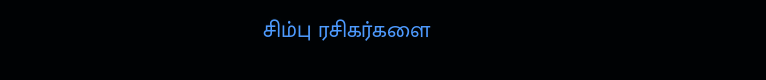சிம்பு ரசிகர்களை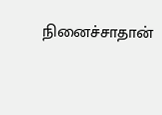நினைச்சாதான்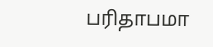பரிதாபமா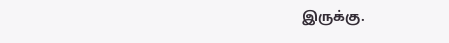இருக்கு.